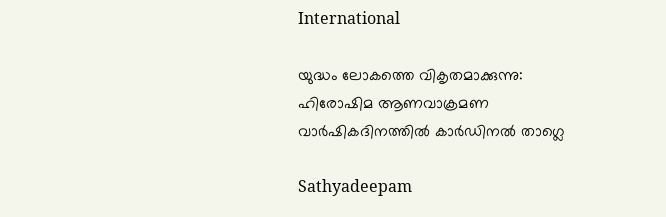International

യുദ്ധം ലോകത്തെ വികൃതമാക്കുന്നു: ഹിരോഷിമ ആണവാക്രമണ വാര്‍ഷികദിനത്തില്‍ കാര്‍ഡിനല്‍ താഗ്ലെ

Sathyadeepam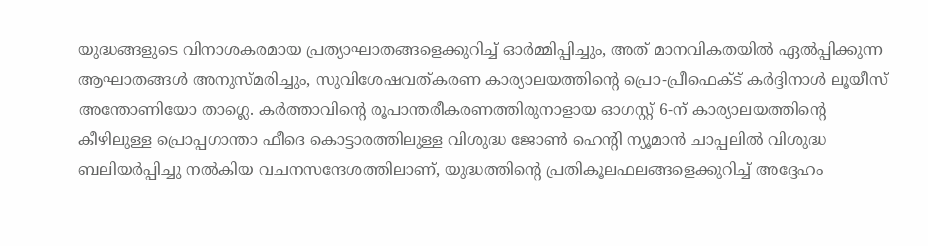യുദ്ധങ്ങളുടെ വിനാശകരമായ പ്രത്യാഘാതങ്ങളെക്കുറിച്ച് ഓര്‍മ്മിപ്പിച്ചും, അത് മാനവികതയില്‍ ഏല്‍പ്പിക്കുന്ന ആഘാതങ്ങള്‍ അനുസ്മരിച്ചും, സുവിശേഷവത്കരണ കാര്യാലയത്തിന്റെ പ്രൊ-പ്രീഫെക്ട് കര്‍ദ്ദിനാള്‍ ലൂയീസ് അന്തോണിയോ താഗ്ലെ. കര്‍ത്താവിന്റെ രൂപാന്തരീകരണത്തിരുനാളായ ഓഗസ്റ്റ് 6-ന് കാര്യാലയത്തിന്റെ കീഴിലുള്ള പ്രൊപ്പഗാന്താ ഫീദെ കൊട്ടാരത്തിലുള്ള വിശുദ്ധ ജോണ്‍ ഹെന്റി ന്യൂമാന്‍ ചാപ്പലില്‍ വിശുദ്ധ ബലിയര്‍പ്പിച്ചു നല്‍കിയ വചനസന്ദേശത്തിലാണ്, യുദ്ധത്തിന്റെ പ്രതികൂലഫലങ്ങളെക്കുറിച്ച് അദ്ദേഹം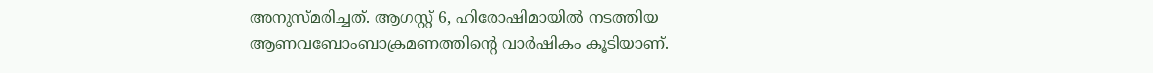അനുസ്മരിച്ചത്. ആഗസ്റ്റ് 6, ഹിരോഷിമായില്‍ നടത്തിയ ആണവബോംബാക്രമണത്തിന്റെ വാര്‍ഷികം കൂടിയാണ്.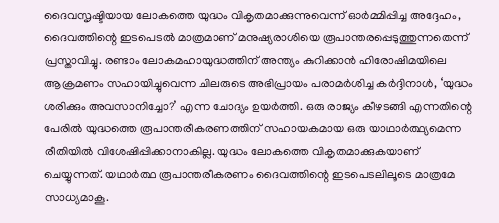ദൈവസൃഷ്ടിയായ ലോകത്തെ യുദ്ധം വികൃതമാക്കുന്നുവെന്ന് ഓര്‍മ്മിപ്പിച്ച അദ്ദേഹം, ദൈവത്തിന്റെ ഇടപെടല്‍ മാത്രമാണ് മനുഷ്യരാശിയെ രൂപാന്തരപ്പെടുത്തുന്നതെന്ന് പ്രസ്താവിച്ചു. രണ്ടാം ലോകമഹായുദ്ധത്തിന് അന്ത്യം കുറിക്കാന്‍ ഹിരോഷിമയിലെ ആക്രമണം സഹായിച്ചുവെന്ന ചിലരുടെ അഭിപ്രായം പരാമര്‍ശിച്ച കര്‍ദ്ദിനാള്‍, ‘യുദ്ധം ശരിക്കും അവസാനിച്ചോ?’ എന്ന ചോദ്യം ഉയര്‍ത്തി. ഒരു രാജ്യം കീഴടങ്ങി എന്നതിന്റെ പേരില്‍ യുദ്ധത്തെ രൂപാന്തരീകരണത്തിന് സഹായകമായ ഒരു യാഥാര്‍ത്ഥ്യമെന്ന രീതിയില്‍ വിശേഷിപ്പിക്കാനാകില്ല. യുദ്ധം ലോകത്തെ വികൃതമാക്കുകയാണ് ചെയ്യുന്നത്. യഥാര്‍ത്ഥ രൂപാന്തരീകരണം ദൈവത്തിന്റെ ഇടപെടലിലൂടെ മാത്രമേ സാധ്യമാകൂ.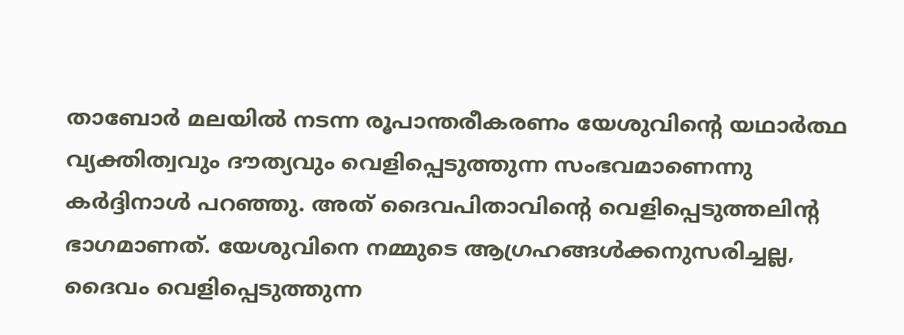താബോര്‍ മലയില്‍ നടന്ന രൂപാന്തരീകരണം യേശുവിന്റെ യഥാര്‍ത്ഥ വ്യക്തിത്വവും ദൗത്യവും വെളിപ്പെടുത്തുന്ന സംഭവമാണെന്നു കര്‍ദ്ദിനാള്‍ പറഞ്ഞു. അത് ദൈവപിതാവിന്റെ വെളിപ്പെടുത്തലിന്റ ഭാഗമാണത്. യേശുവിനെ നമ്മുടെ ആഗ്രഹങ്ങള്‍ക്കനുസരിച്ചല്ല, ദൈവം വെളിപ്പെടുത്തുന്ന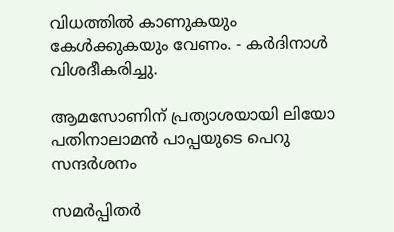വിധത്തില്‍ കാണുകയും കേള്‍ക്കുകയും വേണം. - കര്‍ദിനാള്‍ വിശദീകരിച്ചു.

ആമസോണിന് പ്രത്യാശയായി ലിയോ പതിനാലാമന്‍ പാപ്പയുടെ പെറു സന്ദര്‍ശനം

സമര്‍പ്പിതര്‍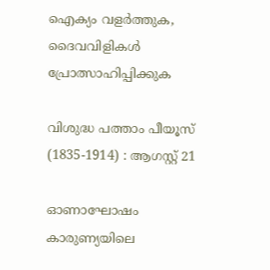ഐക്യം വളര്‍ത്തുക, ദൈവവിളികള്‍ പ്രോത്സാഹിപ്പിക്കുക

വിശുദ്ധ പത്താം പീയൂസ് (1835-1914) : ആഗസ്റ്റ് 21

ഓണാഘോഷം കാരുണ്യയിലെ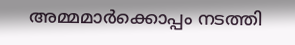അമ്മമാർക്കൊപ്പം നടത്തി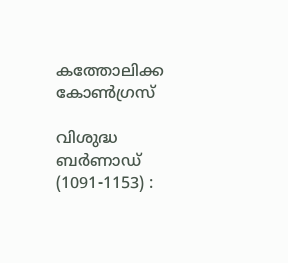കത്തോലിക്ക കോൺഗ്രസ്

വിശുദ്ധ ബര്‍ണാഡ്  (1091-1153) :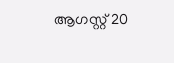ആഗസ്റ്റ് 20